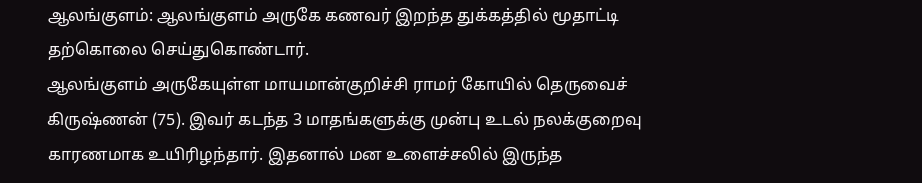ஆலங்குளம்: ஆலங்குளம் அருகே கணவர் இறந்த துக்கத்தில் மூதாட்டி தற்கொலை செய்துகொண்டார்.
ஆலங்குளம் அருகேயுள்ள மாயமான்குறிச்சி ராமர் கோயில் தெருவைச் கிருஷ்ணன் (75). இவர் கடந்த 3 மாதங்களுக்கு முன்பு உடல் நலக்குறைவு காரணமாக உயிரிழந்தார். இதனால் மன உளைச்சலில் இருந்த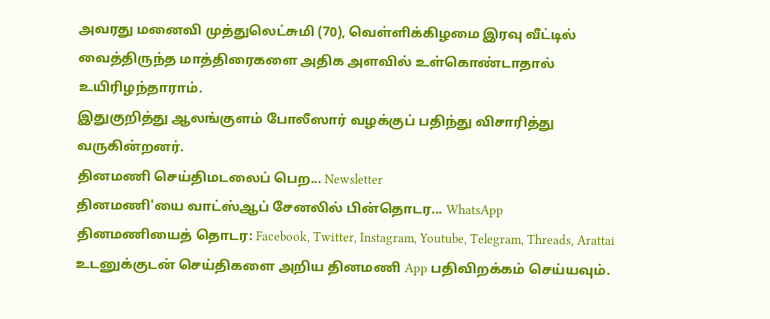அவரது மனைவி முத்துலெட்சுமி (70), வெள்ளிக்கிழமை இரவு வீட்டில் வைத்திருந்த மாத்திரைகளை அதிக அளவில் உள்கொண்டாதால் உயிரிழந்தாராம்.
இதுகுறித்து ஆலங்குளம் போலீஸார் வழக்குப் பதிந்து விசாரித்து வருகின்றனர்.
தினமணி செய்திமடலைப் பெற... Newsletter
தினமணி'யை வாட்ஸ்ஆப் சேனலில் பின்தொடர... WhatsApp
தினமணியைத் தொடர: Facebook, Twitter, Instagram, Youtube, Telegram, Threads, Arattai
உடனுக்குடன் செய்திகளை அறிய தினமணி App பதிவிறக்கம் செய்யவும்.